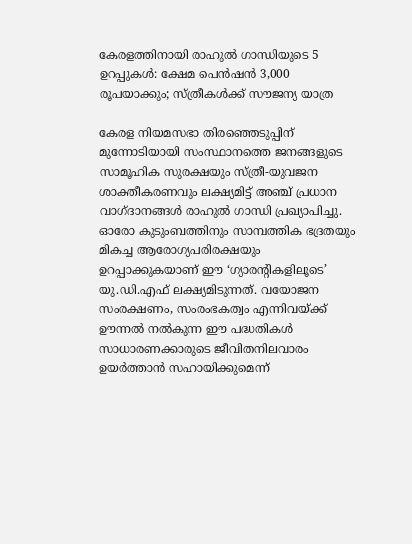കേരളത്തിനായി രാഹുൽ ഗാന്ധിയുടെ 5 ഉറപ്പുകൾ: ക്ഷേമ പെൻഷൻ 3,000 രൂപയാക്കും; സ്ത്രീകൾക്ക് സൗജന്യ യാത്ര

കേരള നിയമസഭാ തിരഞ്ഞെടുപ്പിന് മുന്നോടിയായി സംസ്ഥാനത്തെ ജനങ്ങളുടെ സാമൂഹിക സുരക്ഷയും സ്ത്രീ-യുവജന ശാക്തീകരണവും ലക്ഷ്യമിട്ട് അഞ്ച് പ്രധാന വാഗ്ദാനങ്ങൾ രാഹുൽ ഗാന്ധി പ്രഖ്യാപിച്ചു. ഓരോ കുടുംബത്തിനും സാമ്പത്തിക ഭദ്രതയും മികച്ച ആരോഗ്യപരിരക്ഷയും ഉറപ്പാക്കുകയാണ് ഈ ‘ഗ്യാരന്റികളിലൂടെ’ യു.ഡി.എഫ് ലക്ഷ്യമിടുന്നത്. വയോജന സംരക്ഷണം, സംരംഭകത്വം എന്നിവയ്ക്ക് ഊന്നൽ നൽകുന്ന ഈ പദ്ധതികൾ സാധാരണക്കാരുടെ ജീവിതനിലവാരം ഉയർത്താൻ സഹായിക്കുമെന്ന്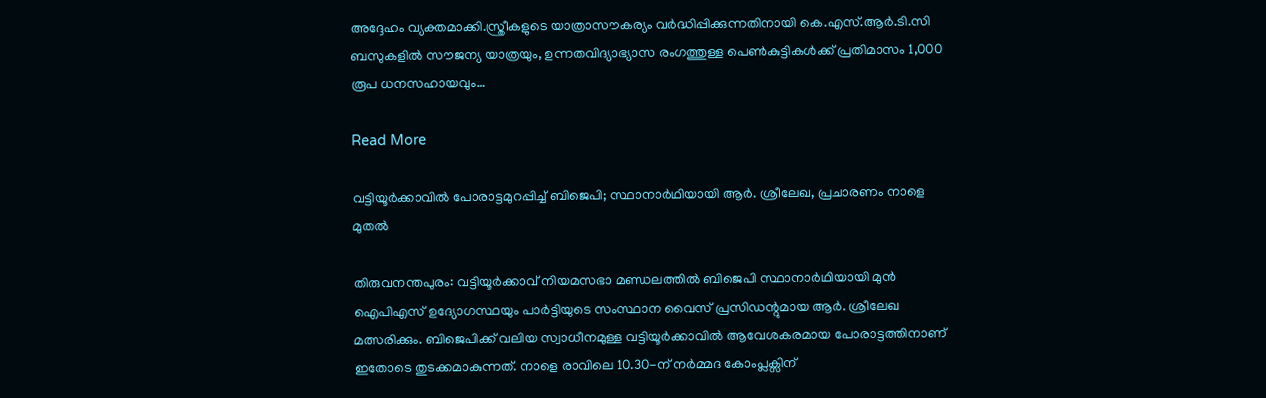അദ്ദേഹം വ്യക്തമാക്കി.സ്ത്രീകളുടെ യാത്രാസൗകര്യം വർദ്ധിപ്പിക്കുന്നതിനായി കെ.എസ്.ആർ.ടി.സി ബസുകളിൽ സൗജന്യ യാത്രയും, ഉന്നതവിദ്യാഭ്യാസ രംഗത്തുള്ള പെൺകുട്ടികൾക്ക് പ്രതിമാസം 1,000 രൂപ ധനസഹായവും…

Read More

വട്ടിയൂർക്കാവിൽ പോരാട്ടമുറപ്പിച്ച് ബിജെപി; സ്ഥാനാർഥിയായി ആർ. ശ്രീലേഖ, പ്രചാരണം നാളെ മുതൽ

തിരുവനന്തപുരം: വട്ടിയൂർക്കാവ് നിയമസഭാ മണ്ഡലത്തിൽ ബിജെപി സ്ഥാനാർഥിയായി മുൻ ഐപിഎസ് ഉദ്യോഗസ്ഥയും പാർട്ടിയുടെ സംസ്ഥാന വൈസ് പ്രസിഡന്റുമായ ആർ. ശ്രീലേഖ മത്സരിക്കും. ബിജെപിക്ക് വലിയ സ്വാധീനമുള്ള വട്ടിയൂർക്കാവിൽ ആവേശകരമായ പോരാട്ടത്തിനാണ് ഇതോടെ തുടക്കമാകുന്നത്. നാളെ രാവിലെ 10.30-ന് നർമ്മദ കോംപ്ലക്സിന്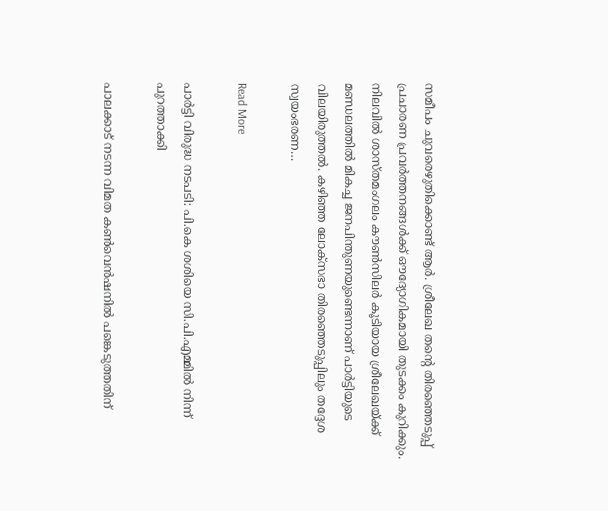സമീപം ചുവരെഴുതിക്കൊണ്ട് ആർ. ശ്രീലേഖ തന്റെ തിരഞ്ഞെടുപ്പ് പ്രചാരണ പ്രവർത്തനങ്ങൾക്ക് ഔദ്യോഗികമായി തുടക്കം കുറിക്കും. നിലവിൽ ശാസ്തമംഗലം കൗൺസിലർ കൂടിയായ ശ്രീലേഖയ്ക്ക് മണ്ഡലത്തിൽ മികച്ച ജനപിന്തുണയുണ്ടെന്നാണ് പാർട്ടിയുടെ വിലയിരുത്തൽ. കഴിഞ്ഞ ലോക്‌സഭാ തിരഞ്ഞെടുപ്പിലും തദ്ദേശ സ്വയംഭരണ…

Read More

പാർട്ടി വിരുദ്ധ നടപടി: പി.കെ ശശിയെ സി.പി.എമ്മിൽ നിന്ന് പുറത്താക്കി

പാലക്കാട് നടന്ന വിമത കൺവെൻഷനിൽ പങ്കെടുത്തതിന്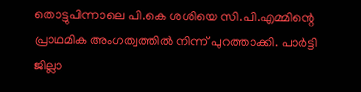തൊട്ടുപിന്നാലെ പി.കെ ശശിയെ സി.പി.എമ്മിന്റെ പ്രാഥമിക അംഗത്വത്തിൽ നിന്ന് പുറത്താക്കി. പാർട്ടി ജില്ലാ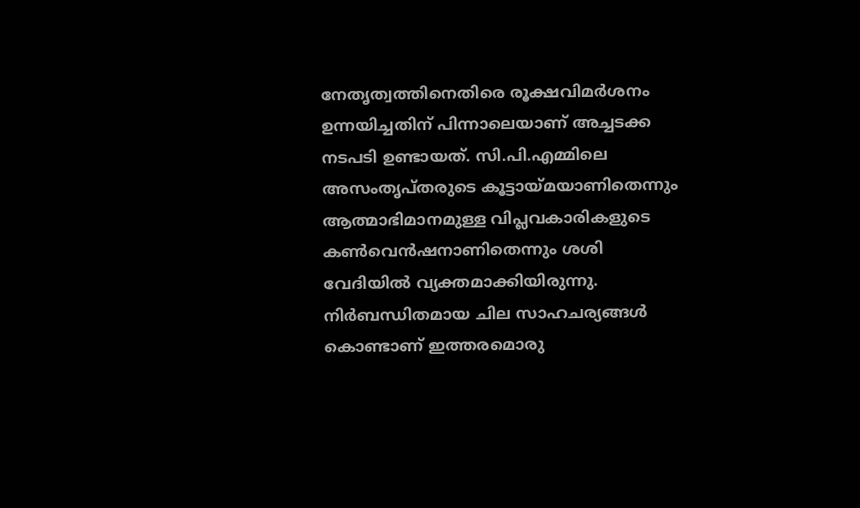നേതൃത്വത്തിനെതിരെ രൂക്ഷവിമർശനം ഉന്നയിച്ചതിന് പിന്നാലെയാണ് അച്ചടക്ക നടപടി ഉണ്ടായത്. സി.പി.എമ്മിലെ അസംതൃപ്തരുടെ കൂട്ടായ്മയാണിതെന്നും ആത്മാഭിമാനമുള്ള വിപ്ലവകാരികളുടെ കൺവെൻഷനാണിതെന്നും ശശി വേദിയിൽ വ്യക്തമാക്കിയിരുന്നു. നിർബന്ധിതമായ ചില സാഹചര്യങ്ങൾ കൊണ്ടാണ് ഇത്തരമൊരു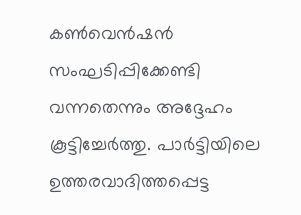കൺവെൻഷൻ സംഘടിപ്പിക്കേണ്ടി വന്നതെന്നും അദ്ദേഹം കൂട്ടിച്ചേർത്തു. പാർട്ടിയിലെ ഉത്തരവാദിത്തപ്പെട്ട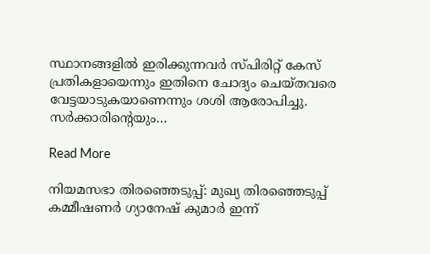സ്ഥാനങ്ങളിൽ ഇരിക്കുന്നവർ സ്പിരിറ്റ് കേസ് പ്രതികളായെന്നും ഇതിനെ ചോദ്യം ചെയ്തവരെ വേട്ടയാടുകയാണെന്നും ശശി ആരോപിച്ചു. സർക്കാരിന്റെയും…

Read More

നിയമസഭാ തിരഞ്ഞെടുപ്പ്: മുഖ്യ തിരഞ്ഞെടുപ്പ് കമ്മീഷണർ ഗ്യാനേഷ് കുമാർ ഇന്ന്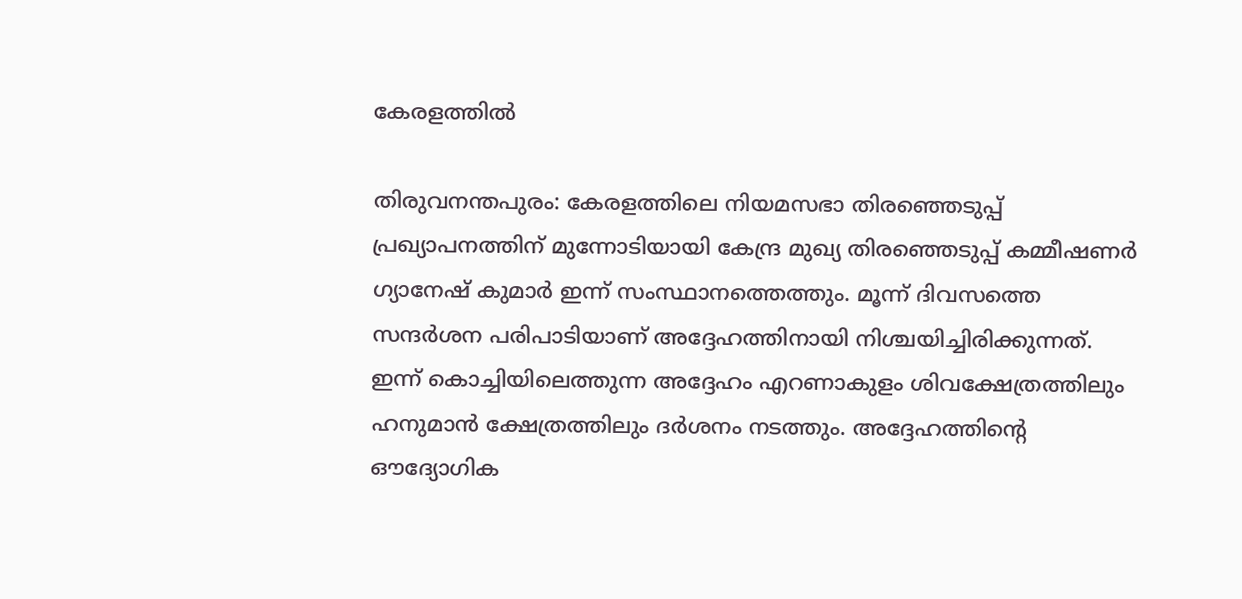കേരളത്തിൽ

തിരുവനന്തപുരം: കേരളത്തിലെ നിയമസഭാ തിരഞ്ഞെടുപ്പ് പ്രഖ്യാപനത്തിന് മുന്നോടിയായി കേന്ദ്ര മുഖ്യ തിരഞ്ഞെടുപ്പ് കമ്മീഷണർ ഗ്യാനേഷ് കുമാർ ഇന്ന് സംസ്ഥാനത്തെത്തും. മൂന്ന് ദിവസത്തെ സന്ദർശന പരിപാടിയാണ് അദ്ദേഹത്തിനായി നിശ്ചയിച്ചിരിക്കുന്നത്. ഇന്ന് കൊച്ചിയിലെത്തുന്ന അദ്ദേഹം എറണാകുളം ശിവക്ഷേത്രത്തിലും ഹനുമാൻ ക്ഷേത്രത്തിലും ദർശനം നടത്തും. അദ്ദേഹത്തിന്റെ ഔദ്യോഗിക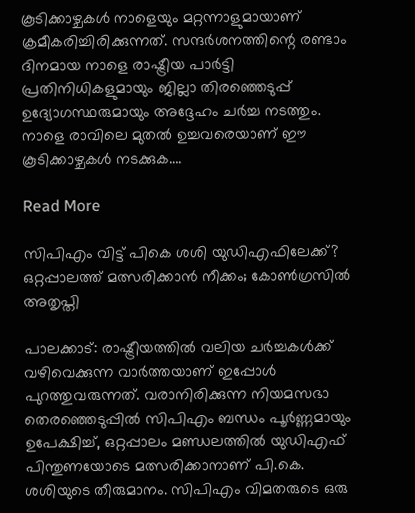കൂടിക്കാഴ്ചകൾ നാളെയും മറ്റന്നാളുമായാണ് ക്രമീകരിച്ചിരിക്കുന്നത്. സന്ദർശനത്തിന്റെ രണ്ടാം ദിനമായ നാളെ രാഷ്ട്രീയ പാർട്ടി പ്രതിനിധികളുമായും ജില്ലാ തിരഞ്ഞെടുപ്പ് ഉദ്യോഗസ്ഥരുമായും അദ്ദേഹം ചർച്ച നടത്തും. നാളെ രാവിലെ മുതൽ ഉച്ചവരെയാണ് ഈ കൂടിക്കാഴ്ചകൾ നടക്കുക….

Read More

സിപിഎം വിട്ട് പികെ ശശി യുഡിഎഫിലേക്ക്? ഒറ്റപ്പാലത്ത് മത്സരിക്കാൻ നീക്കം; കോൺഗ്രസിൽ അതൃപ്തി

പാലക്കാട്: രാഷ്ട്രീയത്തിൽ വലിയ ചർച്ചകൾക്ക് വഴിവെക്കുന്ന വാർത്തയാണ് ഇപ്പോൾ പുറത്തുവരുന്നത്. വരാനിരിക്കുന്ന നിയമസഭാ തെരഞ്ഞെടുപ്പിൽ സിപിഎം ബന്ധം പൂർണ്ണമായും ഉപേക്ഷിച്ച്, ഒറ്റപ്പാലം മണ്ഡലത്തിൽ യുഡിഎഫ് പിന്തുണയോടെ മത്സരിക്കാനാണ് പി.കെ. ശശിയുടെ തീരുമാനം. സി‌പി‌എം വിമതരുടെ ഒരു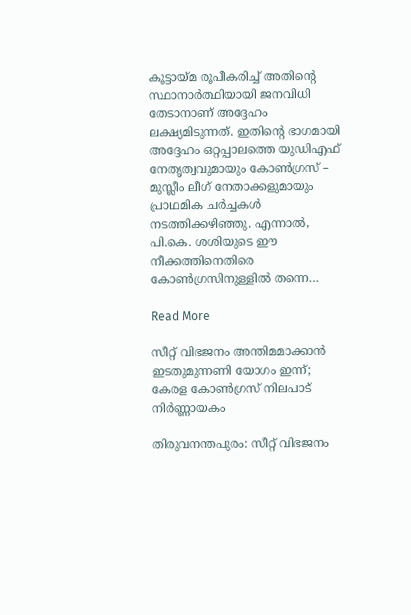കൂട്ടായ്മ രൂപീകരിച്ച് അതിന്റെ സ്ഥാനാർത്ഥിയായി ജനവിധി തേടാനാണ് അദ്ദേഹം ലക്ഷ്യമിടുന്നത്. ഇതിന്റെ ഭാഗമായി അദ്ദേഹം ഒറ്റപ്പാലത്തെ യുഡിഎഫ് നേതൃത്വവുമായും കോൺഗ്രസ് – മുസ്ലീം ലീഗ് നേതാക്കളുമായും പ്രാഥമിക ചർച്ചകൾ നടത്തിക്കഴിഞ്ഞു. എന്നാൽ, പി.കെ. ശശിയുടെ ഈ നീക്കത്തിനെതിരെ കോൺഗ്രസിനുള്ളിൽ തന്നെ…

Read More

സീറ്റ് വിഭജനം അന്തിമമാക്കാൻ ഇടതുമുന്നണി യോഗം ഇന്ന്; കേരള കോൺഗ്രസ് നിലപാട് നിർണ്ണായകം

തിരുവനന്തപുരം: സീറ്റ് വിഭജനം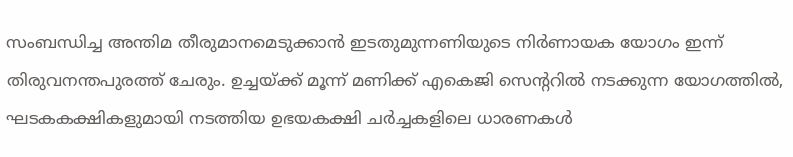സംബന്ധിച്ച അന്തിമ തീരുമാനമെടുക്കാൻ ഇടതുമുന്നണിയുടെ നിർണായക യോഗം ഇന്ന് തിരുവനന്തപുരത്ത് ചേരും. ഉച്ചയ്ക്ക് മൂന്ന് മണിക്ക് എകെജി സെന്ററിൽ നടക്കുന്ന യോഗത്തിൽ, ഘടകകക്ഷികളുമായി നടത്തിയ ഉഭയകക്ഷി ചർച്ചകളിലെ ധാരണകൾ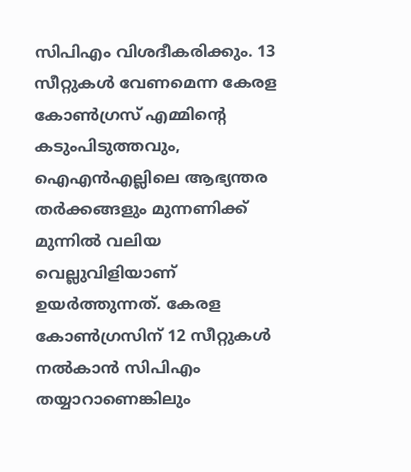സിപിഎം വിശദീകരിക്കും. 13 സീറ്റുകൾ വേണമെന്ന കേരള കോൺഗ്രസ് എമ്മിന്റെ കടുംപിടുത്തവും, ഐഎൻഎല്ലിലെ ആഭ്യന്തര തർക്കങ്ങളും മുന്നണിക്ക് മുന്നിൽ വലിയ വെല്ലുവിളിയാണ് ഉയർത്തുന്നത്. കേരള കോൺഗ്രസിന് 12 സീറ്റുകൾ നൽകാൻ സിപിഎം തയ്യാറാണെങ്കിലും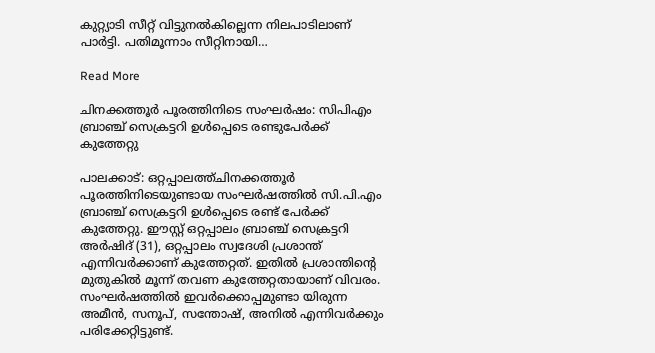കുറ്റ്യാടി സീറ്റ് വിട്ടുനൽകില്ലെന്ന നിലപാടിലാണ് പാർട്ടി. പതിമൂന്നാം സീറ്റിനായി…

Read More

ചിനക്കത്തൂർ പൂരത്തിനിടെ സംഘർഷം: സിപിഎം ബ്രാഞ്ച് സെക്രട്ടറി ഉൾപ്പെടെ രണ്ടുപേർക്ക് കുത്തേറ്റു

പാലക്കാട്: ഒറ്റപ്പാലത്ത്ചിനക്കത്തൂർ പൂരത്തിനിടെയുണ്ടായ സംഘർഷത്തിൽ സി.പി.എം ബ്രാഞ്ച് സെക്രട്ടറി ഉൾപ്പെടെ രണ്ട് പേർക്ക് കുത്തേറ്റു. ഈസ്റ്റ് ഒറ്റപ്പാലം ബ്രാഞ്ച് സെക്രട്ടറി അർഷിദ് (31), ഒറ്റപ്പാലം സ്വദേശി പ്രശാന്ത് എന്നിവർക്കാണ് കുത്തേറ്റത്. ഇതിൽ പ്രശാന്തിന്റെ മുതുകിൽ മൂന്ന് തവണ കുത്തേറ്റതായാണ് വിവരം. സംഘർഷത്തിൽ ഇവർക്കൊപ്പമുണ്ടാ യിരുന്ന അമീൻ, സനൂപ്, സന്തോഷ്, അനിൽ എന്നിവർക്കും പരിക്കേറ്റിട്ടുണ്ട്.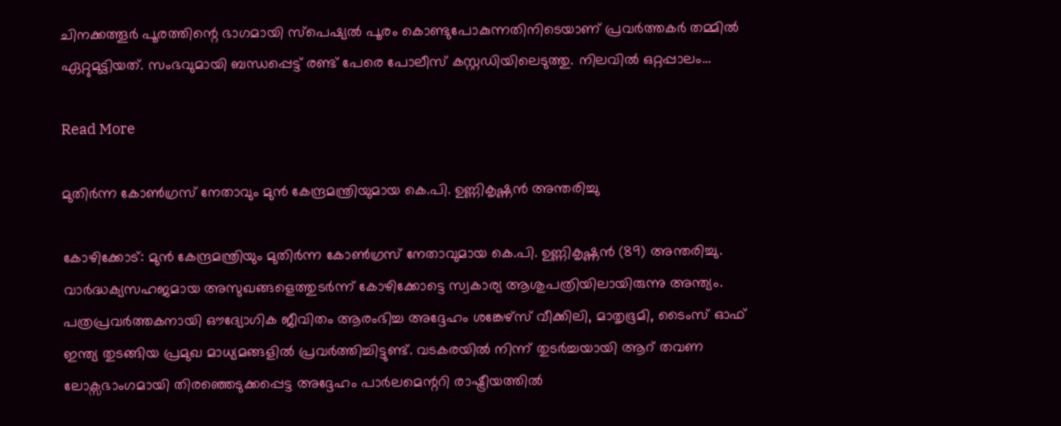ചിനക്കത്തൂർ പൂരത്തിന്റെ ഭാഗമായി സ്‌പെഷ്യൽ പൂരം കൊണ്ടുപോകുന്നതിനിടെയാണ് പ്രവർത്തകർ തമ്മിൽ ഏറ്റുമുട്ടിയത്. സംഭവുമായി ബന്ധപ്പെട്ട് രണ്ട് പേരെ പോലീസ് കസ്റ്റഡിയിലെടുത്തു. നിലവിൽ ഒറ്റപ്പാലം…

Read More

മുതിർന്ന കോൺഗ്രസ് നേതാവും മുൻ കേന്ദ്രമന്ത്രിയുമായ കെ.പി. ഉണ്ണികൃഷ്ണൻ അന്തരിച്ചു

കോഴിക്കോട്: മുൻ കേന്ദ്രമന്ത്രിയും മുതിർന്ന കോൺഗ്രസ് നേതാവുമായ കെ.പി. ഉണ്ണികൃഷ്ണൻ (89) അന്തരിച്ചു. വാർദ്ധക്യസഹജമായ അസുഖങ്ങളെത്തുടർന്ന് കോഴിക്കോട്ടെ സ്വകാര്യ ആശുപത്രിയിലായിരുന്നു അന്ത്യം. പത്രപ്രവർത്തകനായി ഔദ്യോഗിക ജീവിതം ആരംഭിച്ച അദ്ദേഹം ശങ്കേഴ്സ് വീക്കിലി, മാതൃഭൂമി, ടൈംസ് ഓഫ് ഇന്ത്യ തുടങ്ങിയ പ്രമുഖ മാധ്യമങ്ങളിൽ പ്രവർത്തിച്ചിട്ടുണ്ട്. വടകരയിൽ നിന്ന് തുടർച്ചയായി ആറ് തവണ ലോക്സഭാംഗമായി തിരഞ്ഞെടുക്കപ്പെട്ട അദ്ദേഹം പാർലമെന്ററി രാഷ്ട്രീയത്തിൽ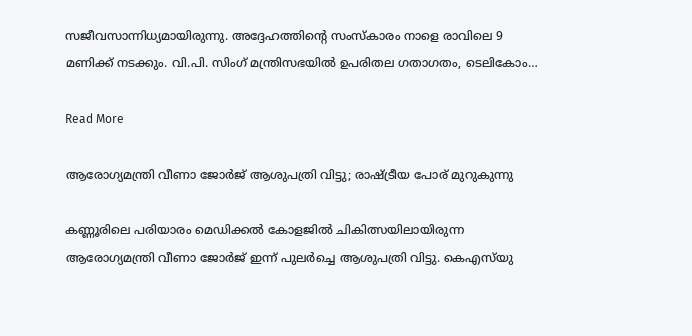സജീവസാന്നിധ്യമായിരുന്നു. അദ്ദേഹത്തിന്റെ സംസ്കാരം നാളെ രാവിലെ 9 മണിക്ക് നടക്കും. വി.പി. സിംഗ് മന്ത്രിസഭയിൽ ഉപരിതല ഗതാഗതം, ടെലികോം…

Read More

ആരോഗ്യമന്ത്രി വീണാ ജോർജ് ആശുപത്രി വിട്ടു; രാഷ്ട്രീയ പോര് മുറുകുന്നു

കണ്ണൂരിലെ പരിയാരം മെഡിക്കൽ കോളജിൽ ചികിത്സയിലായിരുന്ന ആരോഗ്യമന്ത്രി വീണാ ജോർജ് ഇന്ന് പുലർച്ചെ ആശുപത്രി വിട്ടു. കെഎസ്‌യു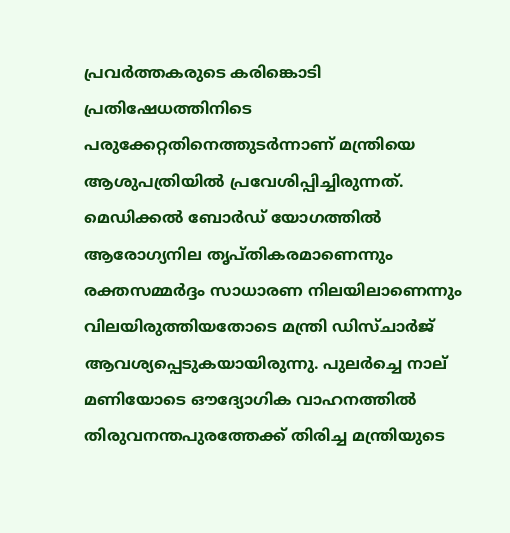പ്രവർത്തകരുടെ കരിങ്കൊടി പ്രതിഷേധത്തിനിടെ പരുക്കേറ്റതിനെത്തുടർന്നാണ് മന്ത്രിയെ ആശുപത്രിയിൽ പ്രവേശിപ്പിച്ചിരുന്നത്. മെഡിക്കൽ ബോർഡ് യോഗത്തിൽ ആരോഗ്യനില തൃപ്തികരമാണെന്നും രക്തസമ്മർദ്ദം സാധാരണ നിലയിലാണെന്നും വിലയിരുത്തിയതോടെ മന്ത്രി ഡിസ്ചാർജ് ആവശ്യപ്പെടുകയായിരുന്നു. പുലർച്ചെ നാല് മണിയോടെ ഔദ്യോഗിക വാഹനത്തിൽ തിരുവനന്തപുരത്തേക്ക് തിരിച്ച മന്ത്രിയുടെ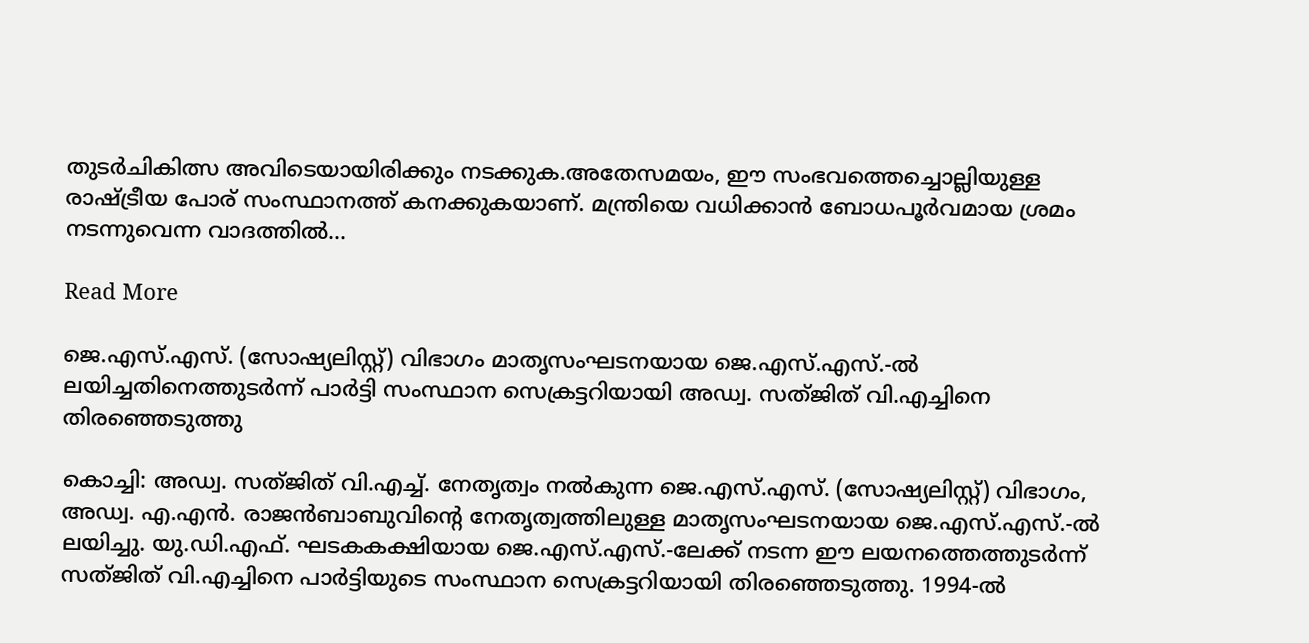തുടർചികിത്സ അവിടെയായിരിക്കും നടക്കുക.അതേസമയം, ഈ സംഭവത്തെച്ചൊല്ലിയുള്ള രാഷ്ട്രീയ പോര് സംസ്ഥാനത്ത് കനക്കുകയാണ്. മന്ത്രിയെ വധിക്കാൻ ബോധപൂർവമായ ശ്രമം നടന്നുവെന്ന വാദത്തിൽ…

Read More

ജെ.എസ്.എസ്. (സോഷ്യലിസ്റ്റ്) വിഭാഗം മാതൃസംഘടനയായ ജെ.എസ്.എസ്.-ൽ ലയിച്ചതിനെത്തുടർന്ന് പാർട്ടി സംസ്ഥാന സെക്രട്ടറിയായി അഡ്വ. സത്ജിത് വി.എച്ചിനെ തിരഞ്ഞെടുത്തു

കൊച്ചി: അഡ്വ. സത്ജിത് വി.എച്ച്. നേതൃത്വം നൽകുന്ന ജെ.എസ്.എസ്. (സോഷ്യലിസ്റ്റ്) വിഭാഗം, അഡ്വ. എ.എൻ. രാജൻബാബുവിന്റെ നേതൃത്വത്തിലുള്ള മാതൃസംഘടനയായ ജെ.എസ്.എസ്.-ൽ ലയിച്ചു. യു.ഡി.എഫ്. ഘടകകക്ഷിയായ ജെ.എസ്.എസ്.-ലേക്ക് നടന്ന ഈ ലയനത്തെത്തുടർന്ന് സത്ജിത് വി.എച്ചിനെ പാർട്ടിയുടെ സംസ്ഥാന സെക്രട്ടറിയായി തിരഞ്ഞെടുത്തു. 1994-ൽ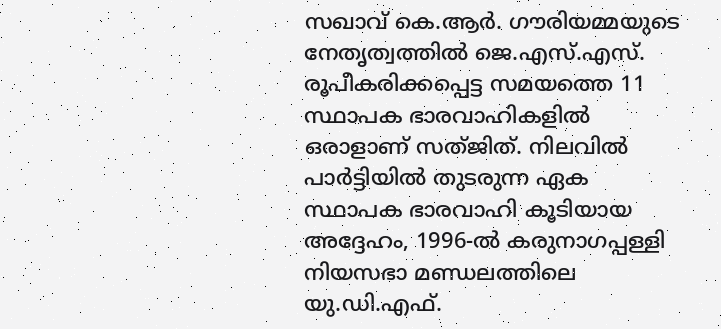സഖാവ് കെ.ആർ. ഗൗരിയമ്മയുടെ നേതൃത്വത്തിൽ ജെ.എസ്.എസ്. രൂപീകരിക്കപ്പെട്ട സമയത്തെ 11 സ്ഥാപക ഭാരവാഹികളിൽ ഒരാളാണ് സത്ജിത്. നിലവിൽ പാർട്ടിയിൽ തുടരുന്ന ഏക സ്ഥാപക ഭാരവാഹി കൂടിയായ അദ്ദേഹം, 1996-ൽ കരുനാഗപ്പള്ളി നിയസഭാ മണ്ഡലത്തിലെ യു.ഡി.എഫ്.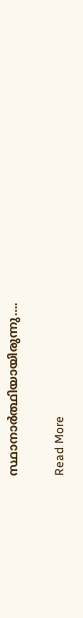സ്ഥാനാർത്ഥിയായിരുന്നു….

Read More